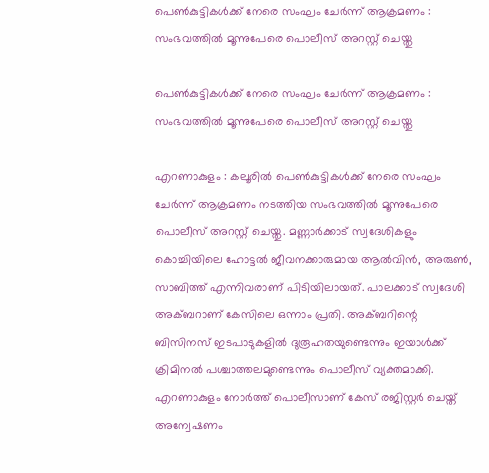പെണ്‍കുട്ടികള്‍ക്ക് നേരെ സംഘം ചേര്‍ന്ന് ആക്രമണം : സംഭവത്തില്‍ മൂന്നുപേരെ പൊലീസ് അറസ്റ്റ് ചെയ്തു

പെണ്‍കുട്ടികള്‍ക്ക് നേരെ സംഘം ചേര്‍ന്ന് ആക്രമണം : സംഭവത്തില്‍ മൂന്നുപേരെ പൊലീസ് അറസ്റ്റ് ചെയ്തു

എറണാകുളം : കലൂരില്‍ പെണ്‍കുട്ടികള്‍ക്ക് നേരെ സംഘം ചേര്‍ന്ന് ആക്രമണം നടത്തിയ സംഭവത്തില്‍ മൂന്നുപേരെ പൊലീസ് അറസ്റ്റ് ചെയ്തു. മണ്ണാര്‍ക്കാട് സ്വദേശികളും കൊച്ചിയിലെ ഹോട്ടല്‍ ജീവനക്കാരുമായ ആല്‍വിന്‍, അരുണ്‍, സാബിത്ത് എന്നിവരാണ്‌ പിടിയിലായത്. പാലക്കാട് സ്വദേശി അക്ബറാണ് കേസിലെ ഒന്നാം പ്രതി. അക്ബറിന്റെ ബിസിനസ് ഇടപാടുകളില്‍ ദുരൂഹതയുണ്ടെന്നും ഇയാള്‍ക്ക് ക്രിമിനല്‍ പശ്ചാത്തലമുണ്ടെന്നും പൊലീസ് വ്യക്തമാക്കി. എറണാകുളം നോര്‍ത്ത് പൊലീസാണ് കേസ് രജിസ്റ്റര്‍ ചെയ്ത് അന്വേഷണം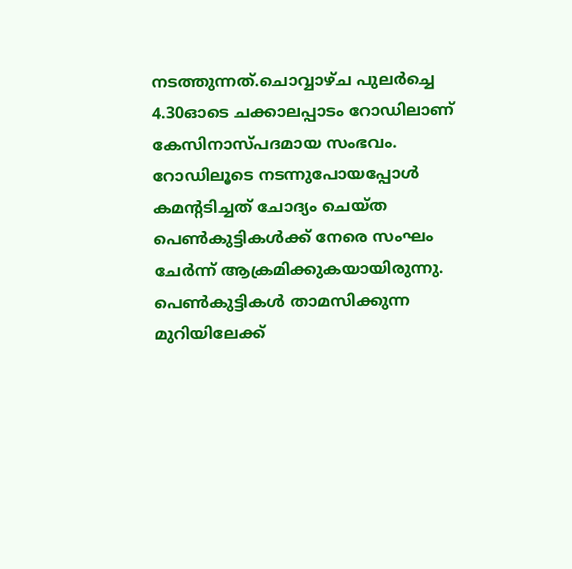നടത്തുന്നത്.ചൊവ്വാഴ്ച പുലര്‍ച്ചെ 4.30ഓടെ ചക്കാലപ്പാടം റോഡിലാണ് കേസിനാസ്പദമായ സംഭവം. റോഡിലൂടെ നടന്നുപോയപ്പോള്‍ കമന്റടിച്ചത് ചോദ്യം ചെയ്ത പെണ്‍കുട്ടികള്‍ക്ക് നേരെ സംഘം ചേര്‍ന്ന് ആക്രമിക്കുകയായിരുന്നു. പെണ്‍കുട്ടികള്‍ താമസിക്കുന്ന മുറിയിലേക്ക്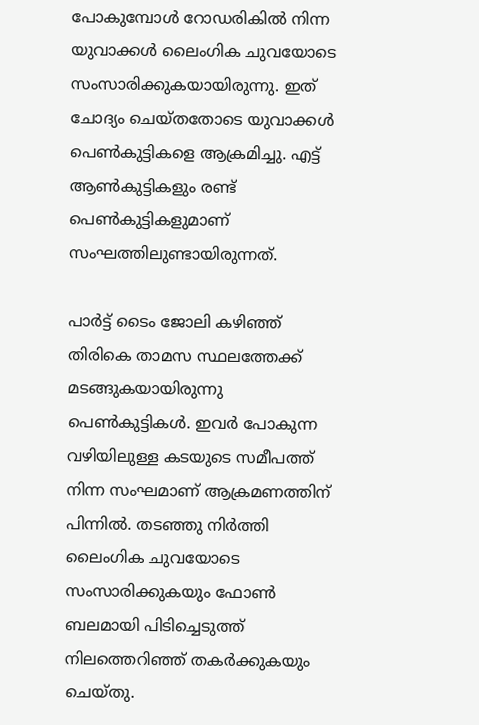പോകുമ്പോള്‍ റോഡരികില്‍ നിന്ന യുവാക്കള്‍ ലൈംഗിക ചുവയോടെ സംസാരിക്കുകയായിരുന്നു. ഇത് ചോദ്യം ചെയ്തതോടെ യുവാക്കള്‍ പെണ്‍കുട്ടികളെ ആക്രമിച്ചു. എട്ട് ആണ്‍കുട്ടികളും രണ്ട് പെണ്‍കുട്ടികളുമാണ് സംഘത്തിലുണ്ടായിരുന്നത്.

പാര്‍ട്ട് ടൈം ജോലി കഴിഞ്ഞ് തിരികെ താമസ സ്ഥലത്തേക്ക് മടങ്ങുകയായിരുന്നു പെണ്‍കുട്ടികള്‍. ഇവര്‍ പോകുന്ന വഴിയിലുള്ള കടയുടെ സമീപത്ത് നിന്ന സംഘമാണ് ആക്രമണത്തിന് പിന്നില്‍. തടഞ്ഞു നിര്‍ത്തി ലൈംഗിക ചുവയോടെ സംസാരിക്കുകയും ഫോണ്‍ ബലമായി പിടിച്ചെടുത്ത് നിലത്തെറിഞ്ഞ് തകര്‍ക്കുകയും ചെയ്തു.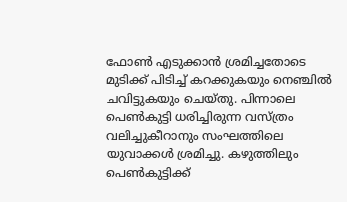ഫോണ്‍ എടുക്കാന്‍ ശ്രമിച്ചതോടെ മുടിക്ക് പിടിച്ച് കറക്കുകയും നെഞ്ചില്‍ ചവിട്ടുകയും ചെയ്തു. പിന്നാലെ പെണ്‍കുട്ടി ധരിച്ചിരുന്ന വസ്ത്രം വലിച്ചുകീറാനും സംഘത്തിലെ യുവാക്കള്‍ ശ്രമിച്ചു. കഴുത്തിലും പെണ്‍കുട്ടിക്ക്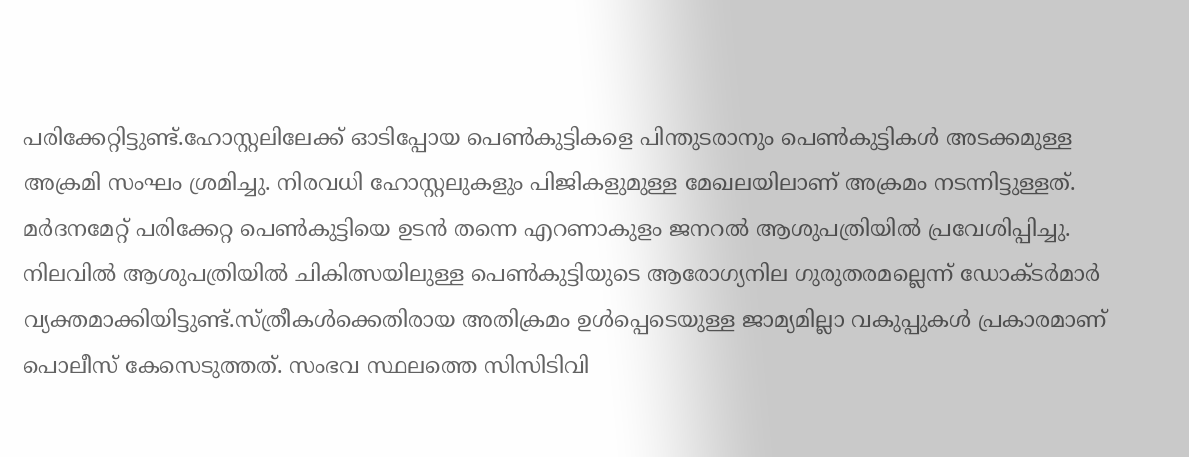പരിക്കേറ്റിട്ടുണ്ട്.ഹോസ്റ്റലിലേക്ക് ഓടിപ്പോയ പെണ്‍കുട്ടികളെ പിന്തുടരാനും പെണ്‍കുട്ടികള്‍ അടക്കമുള്ള അക്രമി സംഘം ശ്രമിച്ചു. നിരവധി ഹോസ്റ്റലുകളും പിജികളുമുള്ള മേഖലയിലാണ് അക്രമം നടന്നിട്ടുള്ളത്. മര്‍ദനമേറ്റ് പരിക്കേറ്റ പെണ്‍കുട്ടിയെ ഉടന്‍ തന്നെ എറണാകുളം ജനറല്‍ ആശുപത്രിയില്‍ പ്രവേശിപ്പിച്ചു. നിലവില്‍ ആശുപത്രിയില്‍ ചികിത്സയിലുള്ള പെണ്‍കുട്ടിയുടെ ആരോഗ്യനില ഗുരുതരമല്ലെന്ന് ഡോക്ടര്‍മാര്‍ വ്യക്തമാക്കിയിട്ടുണ്ട്.സ്ത്രീകള്‍ക്കെതിരായ അതിക്രമം ഉള്‍പ്പെടെയുള്ള ജാമ്യമില്ലാ വകുപ്പുകള്‍ പ്രകാരമാണ് പൊലീസ് കേസെടുത്തത്. സംഭവ സ്ഥലത്തെ സിസിടിവി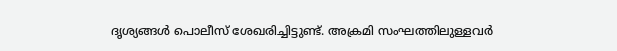ദൃശ്യങ്ങള്‍ പൊലീസ് ശേഖരിച്ചിട്ടുണ്ട്. അക്രമി സംഘത്തിലുള്ളവര്‍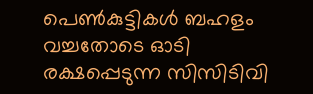പെണ്‍കുട്ടികള്‍ ബഹളം വച്ചതോടെ ഓടി രക്ഷപ്പെടുന്ന സിസിടിവി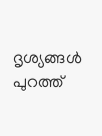ദൃശ്യങ്ങള്‍ പുറത്ത്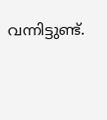വന്നിട്ടുണ്ട്.